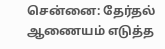சென்னை: தேர்தல் ஆணையம் எடுத்த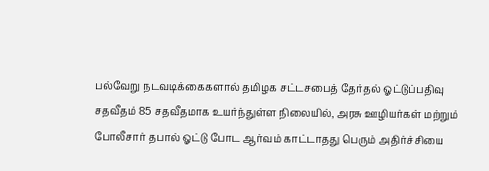பல்வேறு நடவடிக்கைகளால் தமிழக சட்டசபைத் தேர்தல் ஓட்டுப்பதிவு சதவீதம் 85 சதவீதமாக உயர்ந்துள்ள நிலையில், அரசு ஊழியர்கள் மற்றும் போலீசார் தபால் ஓட்டு போட ஆர்வம் காட்டாதது பெரும் அதிர்ச்சியை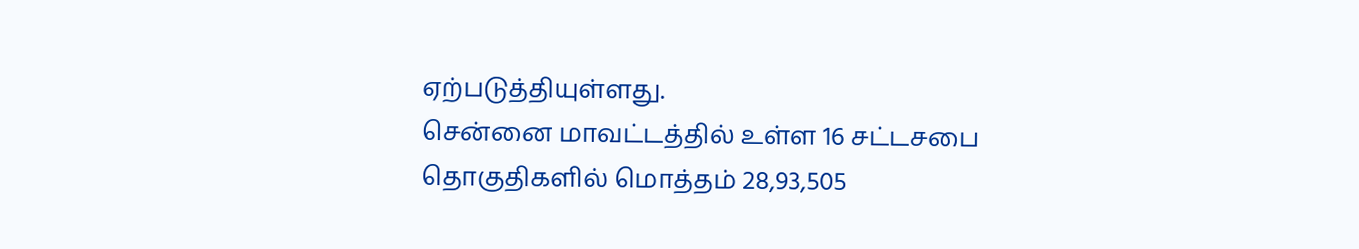ஏற்படுத்தியுள்ளது.
சென்னை மாவட்டத்தில் உள்ள 16 சட்டசபை தொகுதிகளில் மொத்தம் 28,93,505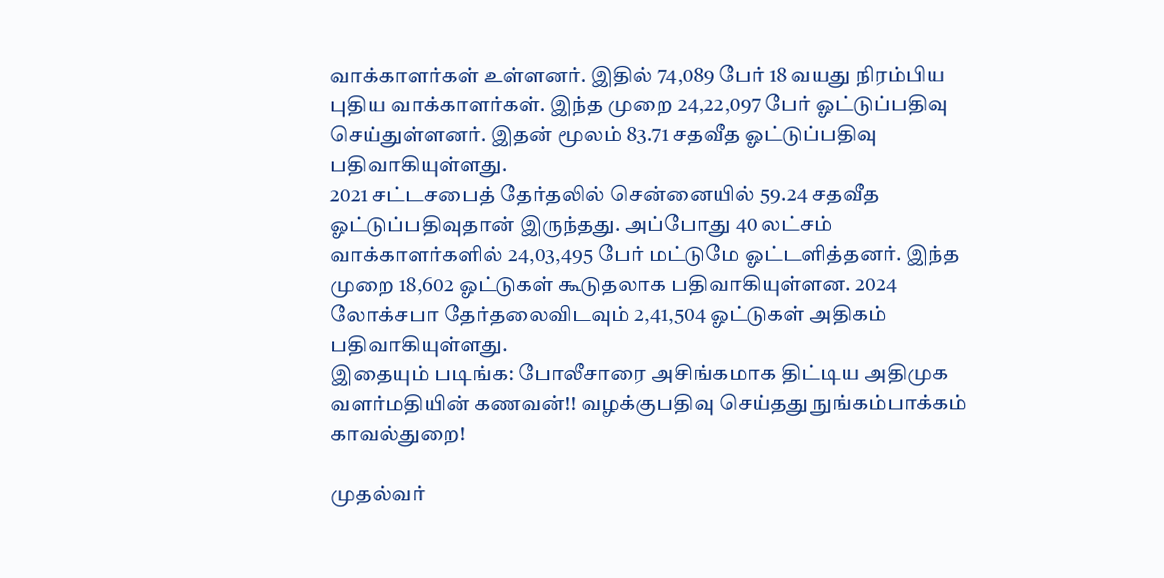வாக்காளர்கள் உள்ளனர். இதில் 74,089 பேர் 18 வயது நிரம்பிய புதிய வாக்காளர்கள். இந்த முறை 24,22,097 பேர் ஓட்டுப்பதிவு செய்துள்ளனர். இதன் மூலம் 83.71 சதவீத ஓட்டுப்பதிவு பதிவாகியுள்ளது.
2021 சட்டசபைத் தேர்தலில் சென்னையில் 59.24 சதவீத ஓட்டுப்பதிவுதான் இருந்தது. அப்போது 40 லட்சம் வாக்காளர்களில் 24,03,495 பேர் மட்டுமே ஓட்டளித்தனர். இந்த முறை 18,602 ஓட்டுகள் கூடுதலாக பதிவாகியுள்ளன. 2024 லோக்சபா தேர்தலைவிடவும் 2,41,504 ஓட்டுகள் அதிகம் பதிவாகியுள்ளது.
இதையும் படிங்க: போலீசாரை அசிங்கமாக திட்டிய அதிமுக வளர்மதியின் கணவன்!! வழக்குபதிவு செய்தது நுங்கம்பாக்கம் காவல்துறை!

முதல்வர்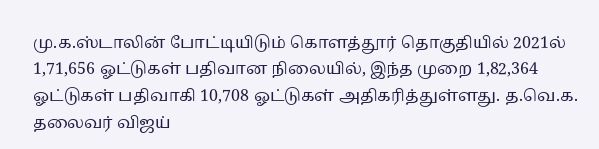மு.க.ஸ்டாலின் போட்டியிடும் கொளத்தூர் தொகுதியில் 2021ல் 1,71,656 ஓட்டுகள் பதிவான நிலையில், இந்த முறை 1,82,364 ஓட்டுகள் பதிவாகி 10,708 ஓட்டுகள் அதிகரித்துள்ளது. த.வெ.க. தலைவர் விஜய்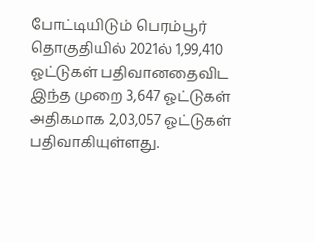போட்டியிடும் பெரம்பூர் தொகுதியில் 2021ல் 1,99,410 ஓட்டுகள் பதிவானதைவிட இந்த முறை 3,647 ஓட்டுகள் அதிகமாக 2,03,057 ஓட்டுகள் பதிவாகியுள்ளது.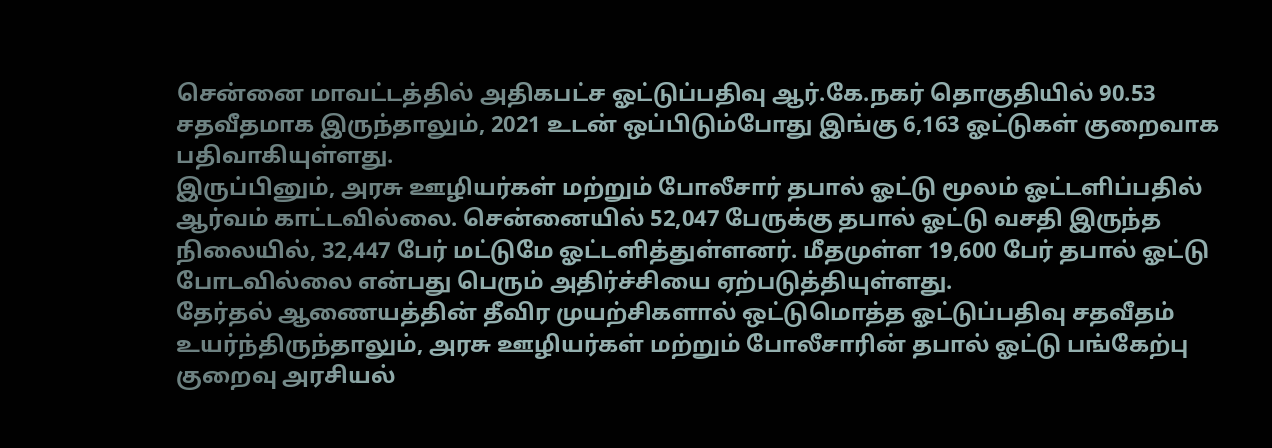சென்னை மாவட்டத்தில் அதிகபட்ச ஓட்டுப்பதிவு ஆர்.கே.நகர் தொகுதியில் 90.53 சதவீதமாக இருந்தாலும், 2021 உடன் ஒப்பிடும்போது இங்கு 6,163 ஓட்டுகள் குறைவாக பதிவாகியுள்ளது.
இருப்பினும், அரசு ஊழியர்கள் மற்றும் போலீசார் தபால் ஓட்டு மூலம் ஓட்டளிப்பதில் ஆர்வம் காட்டவில்லை. சென்னையில் 52,047 பேருக்கு தபால் ஓட்டு வசதி இருந்த நிலையில், 32,447 பேர் மட்டுமே ஓட்டளித்துள்ளனர். மீதமுள்ள 19,600 பேர் தபால் ஓட்டு போடவில்லை என்பது பெரும் அதிர்ச்சியை ஏற்படுத்தியுள்ளது.
தேர்தல் ஆணையத்தின் தீவிர முயற்சிகளால் ஒட்டுமொத்த ஓட்டுப்பதிவு சதவீதம் உயர்ந்திருந்தாலும், அரசு ஊழியர்கள் மற்றும் போலீசாரின் தபால் ஓட்டு பங்கேற்பு குறைவு அரசியல்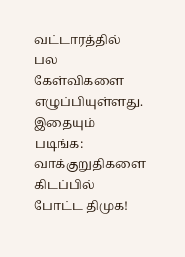வட்டாரத்தில் பல கேள்விகளை எழுப்பியுள்ளது.
இதையும் படிங்க: வாக்குறுதிகளை கிடப்பில் போட்ட திமுக!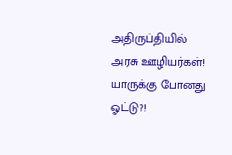அதிருப்தியில் அரசு ஊழியர்கள்! யாருக்கு போனது ஓட்டு?!